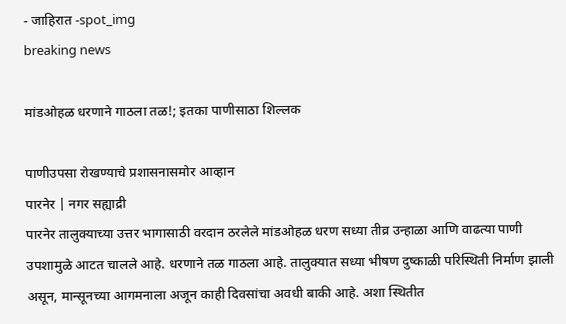- जाहिरात -spot_img
breaking news

मांडओहळ धरणाने गाठला तळ!; इतका पाणीसाठा शिल्लक

पाणीउपसा रोखण्याचे प्रशासनासमोर आव्हान
पारनेर | नगर सह्याद्री
पारनेर तालुक्याच्या उत्तर भागासाठी वरदान ठरलेले मांडओहळ धरण सध्या तीव्र उन्हाळा आणि वाढत्या पाणी उपशामुळे आटत चालले आहे. धरणाने तळ गाठला आहे. तालुक्यात सध्या भीषण दुष्काळी परिस्थिती निर्माण झाली असून, मान्सूनच्या आगमनाला अजून काही दिवसांचा अवधी बाकी आहे. अशा स्थितीत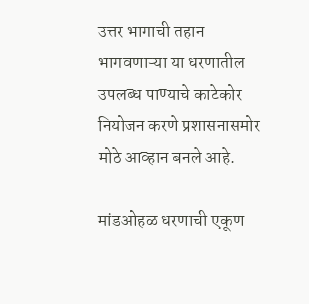उत्तर भागाची तहान भागवणाऱ्या या धरणातील उपलब्ध पाण्याचे काटेकोर नियोजन करणे प्रशासनासमोर मोठे आव्हान बनले आहे.

मांडओहळ धरणाची एकूण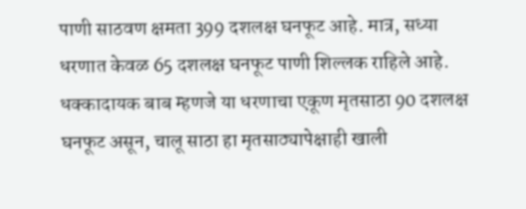पाणी साठवण क्षमता 399 दशलक्ष घनफूट आहे. मात्र, सध्या धरणात केवळ 65 दशलक्ष घनफूट पाणी शिल्लक राहिले आहे.
धक्कादायक बाब म्हणजे या धरणाचा एकूण मृतसाठा 90 दशलक्ष घनफूट असून, चालू साठा हा मृतसाठ्यापेक्षाही खाली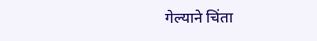गेल्याने चिंता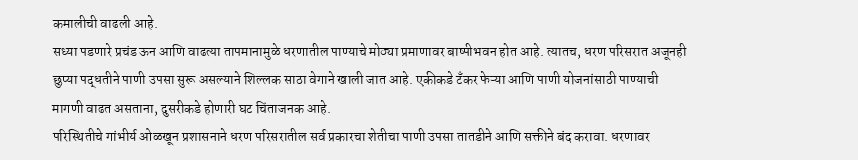कमालीची वाढली आहे.
सध्या पडणारे प्रचंड ऊन आणि वाढत्या तापमानामुळे धरणातील पाण्याचे मोठ्या प्रमाणावर बाष्पीभवन होत आहे. त्यातच, धरण परिसरात अजूनही छुप्या पद्धतीने पाणी उपसा सुरू असल्याने शिल्लक साठा वेगाने खाली जात आहे. एकीकडे टँकर फेऱ्या आणि पाणी योजनांसाठी पाण्याची मागणी वाढत असताना, दुसरीकडे होणारी घट चिंताजनक आहे.
परिस्थितीचे गांभीर्य ओळखून प्रशासनाने धरण परिसरातील सर्व प्रकारचा शेतीचा पाणी उपसा तातडीने आणि सक्तीने बंद करावा. धरणावर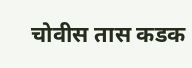चोवीस तास कडक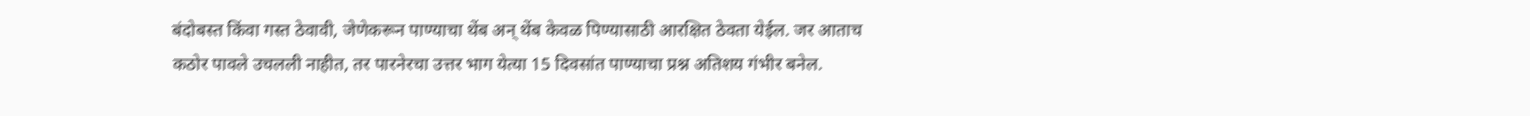बंदोबस्त किंवा गस्त ठेवावी, जेणेकरून पाण्याचा थेंब अन्‌‍ थेंब केवळ पिण्यासाठी आरक्षित ठेवता येईल. जर आताच कठोर पावले उचलली नाहीत, तर पारनेरचा उत्तर भाग येत्या 15 दिवसांत पाण्याचा प्रश्न अतिशय गंभीर बनेल.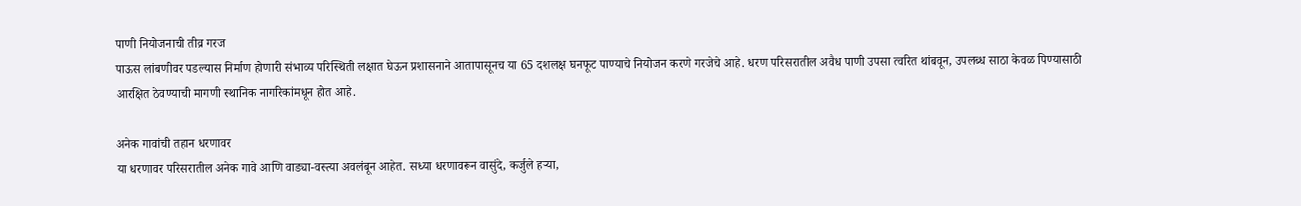पाणी नियोजनाची तीव्र गरज
पाऊस लांबणीवर पडल्यास निर्माण होणारी संभाव्य परिस्थिती लक्षात घेऊन प्रशासनाने आतापासूनच या 65 दशलक्ष घनफूट पाण्याचे नियोजन करणे गरजेचे आहे. धरण परिसरातील अवैध पाणी उपसा त्वरित थांबवून, उपलब्ध साठा केवळ पिण्यासाठी आरक्षित ठेवण्याची मागणी स्थानिक नागरिकांमधून होत आहे.

अनेक गावांची तहान धरणावर
या धरणावर परिसरातील अनेक गावे आणि वाड्या-वस्त्या अवलंबून आहेत. सध्या धरणावरून वासुंदे, कर्जुले हऱ्या,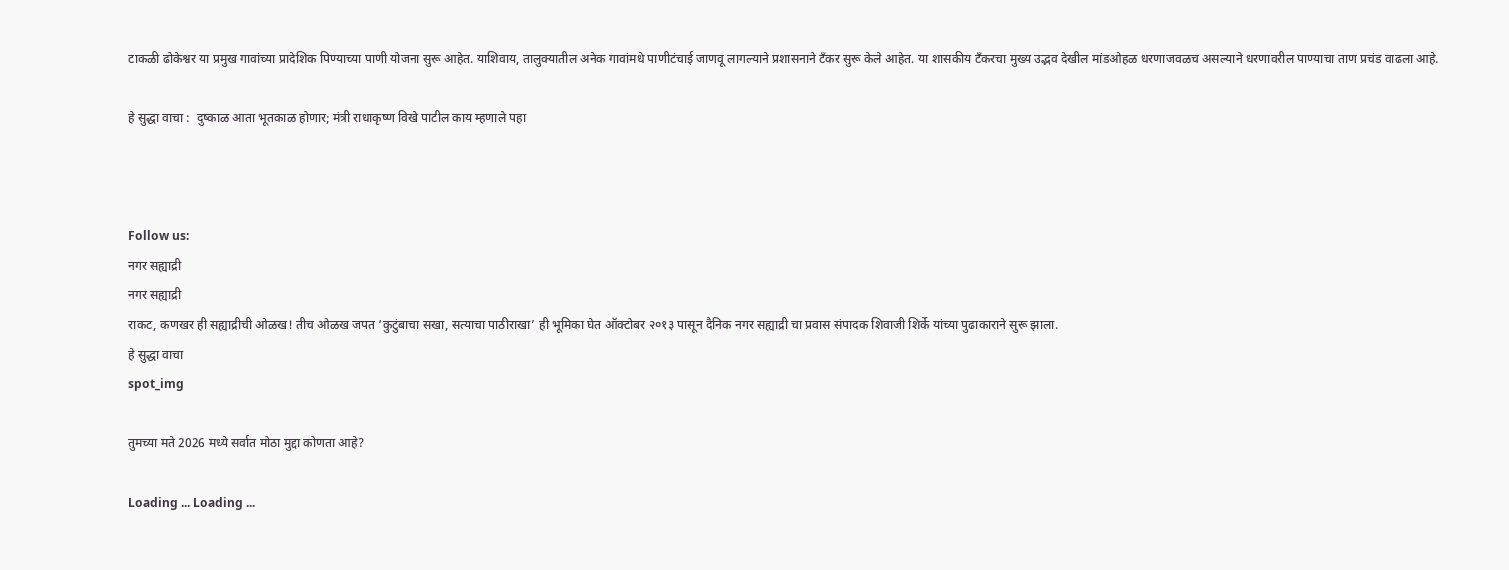टाकळी ढोकेश्वर या प्रमुख गावांच्या प्रादेशिक पिण्याच्या पाणी योजना सुरू आहेत. याशिवाय, तालुक्यातील अनेक गावांमधे पाणीटंचाई जाणवू लागल्याने प्रशासनाने टँकर सुरू केले आहेत. या शासकीय टँकरचा मुख्य उद्भव देखील मांडओहळ धरणाजवळच असल्याने धरणावरील पाण्याचा ताण प्रचंड वाढला आहे.

हे सुद्धा वाचा :  दुष्काळ आता भूतकाळ होणार; मंत्री राधाकृष्ण विखे पाटील काय म्हणाले पहा



Follow us:
नगर सह्याद्री
नगर सह्याद्री
राकट, कणखर ही सह्याद्रीची ओळख! तीच ओळख जपत ‘कुटुंबाचा सखा, सत्याचा पाठीराखा’ ही भूमिका घेत ऑक्टोबर २०१३ पासून दैनिक नगर सह्याद्री चा प्रवास संपादक शिवाजी शिर्के यांच्या पुढाकाराने सुरू झाला.
हे सुद्धा वाचा
spot_img

तुमच्या मते 2026 मध्ये सर्वात मोठा मुद्दा कोणता आहे?

Loading ... Loading ...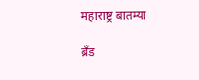महाराष्ट्र बातम्या

ब्रँड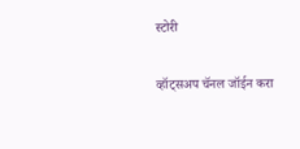स्टोरी

व्हॉट्सअप चॅनल जॉईन करा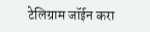टेलिग्राम जॉईन करा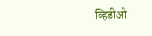व्हिडीओ